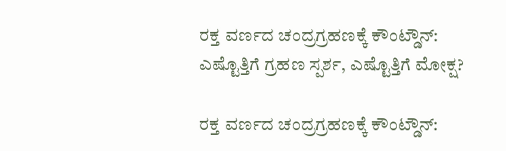ರಕ್ತ ವರ್ಣದ ಚಂದ್ರಗ್ರಹಣಕ್ಕೆ ಕೌಂಟ್ಡೌನ್: ಎಷ್ಟೊತ್ತಿಗೆ ಗ್ರಹಣ ಸ್ಪರ್ಶ, ಎಷ್ಟೊತ್ತಿಗೆ ಮೋಕ್ಷ?

ರಕ್ತ ವರ್ಣದ ಚಂದ್ರಗ್ರಹಣಕ್ಕೆ ಕೌಂಟ್ಡೌನ್: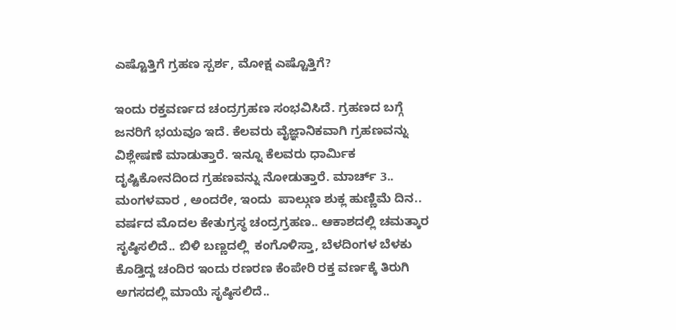ಎಷ್ಟೊತ್ತಿಗೆ ಗ್ರಹಣ ಸ್ಪರ್ಶ, ಮೋಕ್ಷ ಎಷ್ಟೊತ್ತಿಗೆ?

ಇಂದು ರಕ್ತವರ್ಣದ ಚಂದ್ರಗ್ರಹಣ ಸಂಭವಿಸಿದೆ. ಗ್ರಹಣದ ಬಗ್ಗೆ ಜನರಿಗೆ ಭಯವೂ ಇದೆ. ಕೆಲವರು ವೈಜ್ಞಾನಿಕವಾಗಿ ಗ್ರಹಣವನ್ನು ವಿಶ್ಲೇಷಣೆ ಮಾಡುತ್ತಾರೆ. ಇನ್ನೂ ಕೆಲವರು ಧಾರ್ಮಿಕ ದೃಷ್ಟಿಕೋನದಿಂದ ಗ್ರಹಣವನ್ನು ನೋಡುತ್ತಾರೆ. ಮಾರ್ಚ್ 3.. ಮಂಗಳವಾರ , ಅಂದರೇ, ಇಂದು  ಪಾಲ್ಗುಣ ಶುಕ್ಲ ಹುಣ್ಣಿಮೆ ದಿನ.. ವರ್ಷದ ಮೊದಲ ಕೇತುಗ್ರಸ್ಥ ಚಂದ್ರಗ್ರಹಣ.. ಆಕಾಶದಲ್ಲಿ ಚಮತ್ಕಾರ ಸೃಷ್ಠಿಸಲಿದೆ.. ಬಿಳಿ ಬಣ್ಣದಲ್ಲಿ  ಕಂಗೊಳಿಸ್ತಾ, ಬೆಳದಿಂಗಳ ಬೆಳಕು ಕೊಡ್ತಿದ್ದ ಚಂದಿರ ಇಂದು ರಣರಣ ಕೆಂಪೇರಿ ರಕ್ತ ವರ್ಣಕ್ಕೆ ತಿರುಗಿ ಅಗಸದಲ್ಲಿ ಮಾಯೆ ಸೃಷ್ಠಿಸಲಿದೆ..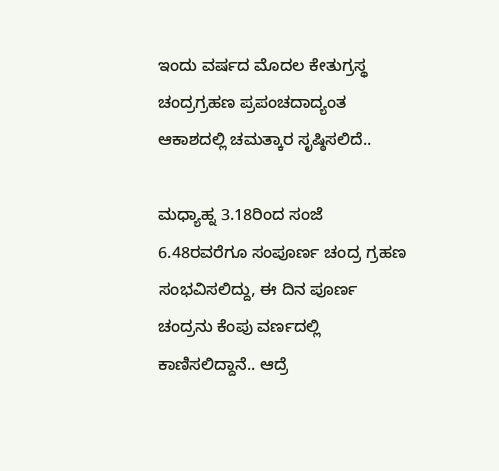ಇಂದು ವರ್ಷದ ಮೊದಲ ಕೇತುಗ್ರಸ್ಥ ಚಂದ್ರಗ್ರಹಣ ಪ್ರಪಂಚದಾದ್ಯಂತ ಆಕಾಶದಲ್ಲಿ ಚಮತ್ಕಾರ ಸೃಷ್ಠಿಸಲಿದೆ..

ಮಧ್ಯಾಹ್ನ 3.18ರಿಂದ ಸಂಜೆ 6.48ರವರೆಗೂ ಸಂಪೂರ್ಣ ಚಂದ್ರ ಗ್ರಹಣ ಸಂಭವಿಸಲಿದ್ದು, ಈ ದಿನ ಪೂರ್ಣ ಚಂದ್ರನು ಕೆಂಪು ವರ್ಣದಲ್ಲಿ ಕಾಣಿಸಲಿದ್ದಾನೆ.. ಆದ್ರೆ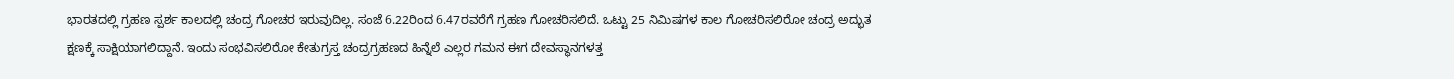ಭಾರತದಲ್ಲಿ ಗ್ರಹಣ ಸ್ಪರ್ಶ ಕಾಲದಲ್ಲಿ ಚಂದ್ರ ಗೋಚರ ಇರುವುದಿಲ್ಲ. ಸಂಜೆ 6.22ರಿಂದ 6.47ರವರೆಗೆ ಗ್ರಹಣ ಗೋಚರಿಸಲಿದೆ. ಒಟ್ಟು 25 ನಿಮಿಷಗಳ ಕಾಲ ಗೋಚರಿಸಲಿರೋ ಚಂದ್ರ ಅದ್ಭುತ ಕ್ಷಣಕ್ಕೆ ಸಾಕ್ಷಿಯಾಗಲಿದ್ದಾನೆ. ಇಂದು ಸಂಭವಿಸಲಿರೋ ಕೇತುಗ್ರಸ್ತ ಚಂದ್ರಗ್ರಹಣದ ಹಿನ್ನೆಲೆ ಎಲ್ಲರ ಗಮನ ಈಗ ದೇವಸ್ಥಾನಗಳತ್ತ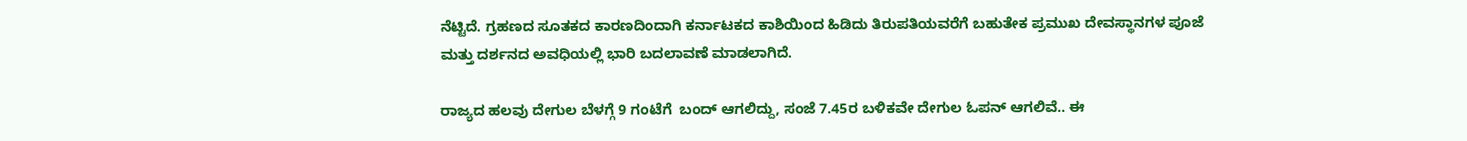ನೆಟ್ಟಿದೆ. ಗ್ರಹಣದ ಸೂತಕದ ಕಾರಣದಿಂದಾಗಿ ಕರ್ನಾಟಕದ ಕಾಶಿಯಿಂದ ಹಿಡಿದು ತಿರುಪತಿಯವರೆಗೆ ಬಹುತೇಕ ಪ್ರಮುಖ ದೇವಸ್ಥಾನಗಳ ಪೂಜೆ ಮತ್ತು ದರ್ಶನದ ಅವಧಿಯಲ್ಲಿ ಭಾರಿ ಬದಲಾವಣೆ ಮಾಡಲಾಗಿದೆ.

ರಾಜ್ಯದ ಹಲವು ದೇಗುಲ ಬೆಳಗ್ಗೆ 9 ಗಂಟೆಗೆ  ಬಂದ್ ಆಗಲಿದ್ದು, ಸಂಜೆ 7.45ರ ಬಳಿಕವೇ ದೇಗುಲ ಓಪನ್ ಆಗಲಿವೆ.. ಈ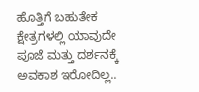ಹೊತ್ತಿಗೆ ಬಹುತೇಕ ಕ್ಷೇತ್ರಗಳಲ್ಲಿ ಯಾವುದೇ ಪೂಜೆ ಮತ್ತು ದರ್ಶನಕ್ಕೆ ಅವಕಾಶ ಇರೋದಿಲ್ಲ..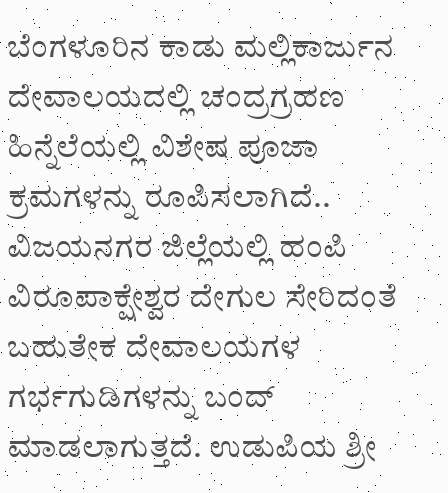ಬೆಂಗಳೂರಿನ ಕಾಡು ಮಲ್ಲಿಕಾರ್ಜುನ ದೇವಾಲಯದಲ್ಲಿ ಚಂದ್ರಗ್ರಹಣ ಹಿನ್ನೆಲೆಯಲ್ಲಿ ವಿಶೇಷ ಪೂಜಾ ಕ್ರಮಗಳನ್ನು ರೂಪಿಸಲಾಗಿದೆ.. ವಿಜಯನಗರ ಜಿಲ್ಲೆಯಲ್ಲಿ ಹಂಪಿ ವಿರೂಪಾಕ್ಷೇಶ್ವರ ದೇಗುಲ ಸೇರಿದಂತೆ ಬಹುತೇಕ ದೇವಾಲಯಗಳ ಗರ್ಭಗುಡಿಗಳನ್ನು ಬಂದ್ ಮಾಡಲಾಗುತ್ತದೆ. ಉಡುಪಿಯ ಶ್ರೀ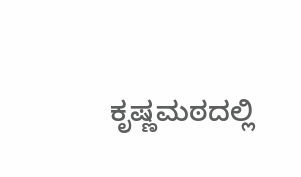ಕೃಷ್ಣಮಠದಲ್ಲಿ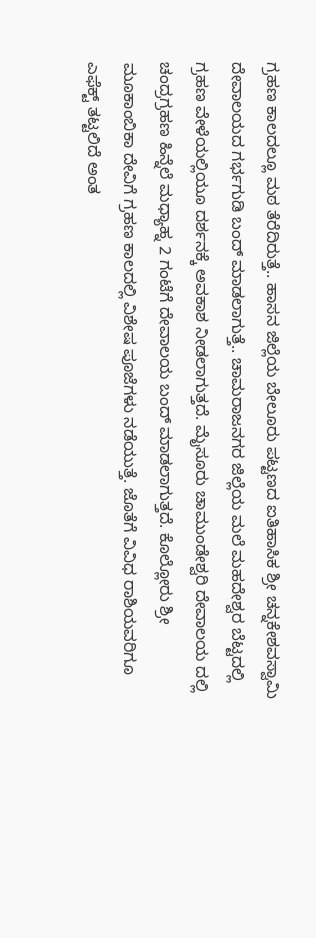ಗ್ರಹಣ ಕಾಲದಲ್ಲೂ ಮಠ ತೆರೆದಿರುತ್ತೆ.. ಹಾಸನ ಜಿಲ್ಲೆಯ ಬೇಲೂರು ಪಟ್ಟಣದ ಐತಿಹಾಸಿಕ ಶ್ರೀ ಚನ್ನಕೇಶವಸ್ವಾಮಿ ದೇವಾಲಯದ ಗರ್ಭಗುಡಿ ಬಂದ್ ಮಾಡಲಾಗುತ್ತೆ.. ಚಾಮರಾಜನಗರ ಜಿಲ್ಲೆಯ ಮಲೆ ಮಹದೇಶ್ವರ ಬೆಟ್ಟದಲ್ಲಿ ಗ್ರಹಣ ವೇಳೆಯಲ್ಲಿಯೂ ದರ್ಶನಕ್ಕೆ ಅವಕಾಶ ನೀಡಲಾಗುತ್ತದೆ. ಮೈಸೂರು ಚಾಮುಂಡೇಶ್ವರಿ ದೇವಾಲಯ ದಲ್ಲಿ ಚಂದ್ರಗ್ರಹಣ ಹಿನ್ನೆಲೆ ಮಧ್ಯಾಹ್ನ 2 ಗಂಟೆಗೆ ದೇವಾಲಯ ಬಂದ್ ಮಾಡಲಾಗುತ್ತದೆ. ಕೊಲ್ಲೋರು ಶ್ರೀ ಮೂಕಾಂಬಿಕಾ ದೇವಿಗೆ ಗ್ರಹಣ ಕಾಲದಲ್ಲಿ ವಿಶೇಷ ಪೂಜೆಗಳು ನಡೆಯುತ್ತೆ. ಜೊತೆಗೆ ವಿವಿಧ ರಾಶಿಯವರಿಗೂ ಎಫೆಕ್ಟ್‌ ತಟ್ಟಲಿದೆ ಅಂತ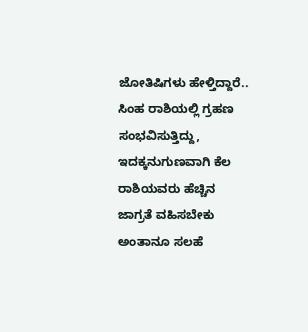ಜೋತಿಷಿಗಳು ಹೇಳ್ತಿದ್ದಾರೆ.. ಸಿಂಹ ರಾಶಿಯಲ್ಲಿ ಗ್ರಹಣ ಸಂಭವಿಸುತ್ತಿದ್ದು, ಇದಕ್ಕನುಗುಣವಾಗಿ ಕೆಲ ರಾಶಿಯವರು ಹೆಚ್ಚಿನ ಜಾಗ್ರತೆ ವಹಿಸಬೇಕು ಅಂತಾನೂ ಸಲಹೆ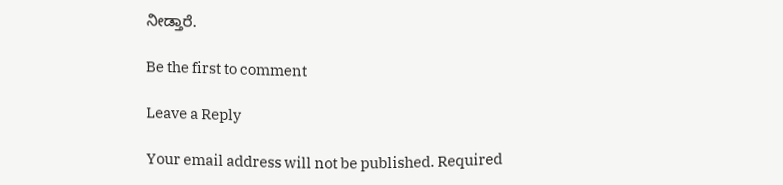ನೀಡ್ತಾರೆ.

Be the first to comment

Leave a Reply

Your email address will not be published. Required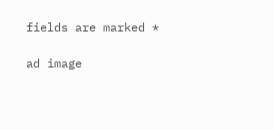fields are marked *

ad image